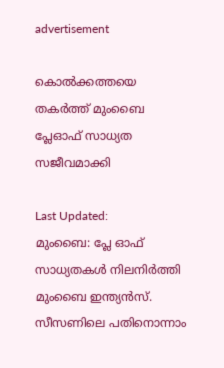advertisement

കൊൽക്കത്തയെ തകർത്ത് മുംബൈ പ്ലേഓഫ് സാധ്യത സജീവമാക്കി

Last Updated:
മുംബൈ: പ്ലേ ഓഫ് സാധ്യതകൾ നിലനിർത്തി മുംബൈ ഇന്ത്യൻസ്. സീസണിലെ പതിനൊന്നാം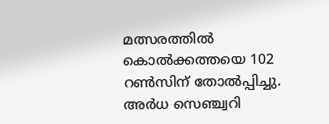മത്സരത്തിൽ കൊൽക്കത്തയെ 102 റൺസിന് തോൽപ്പിച്ചു. അർധ സെഞ്ച്വറി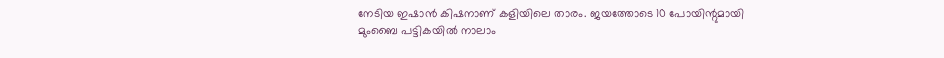നേടിയ ഇഷാൻ കിഷനാണ് കളിയിലെ താരം. ജയത്തോടെ 10 പോയിന്റുമായി മുംബൈ പട്ടികയിൽ നാലാം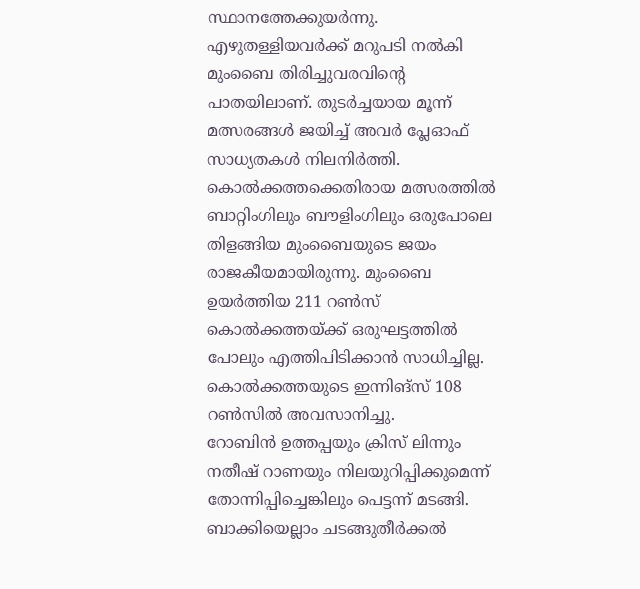സ്ഥാനത്തേക്കുയർന്നു.
എഴുതള്ളിയവർക്ക് മറുപടി നൽകി മുംബൈ തിരിച്ചുവരവിന്റെ പാതയിലാണ്. തുടർച്ചയായ മൂന്ന് മത്സരങ്ങൾ ജയിച്ച് അവർ പ്ലേഓഫ് സാധ്യതകൾ നിലനിർത്തി. കൊൽക്കത്തക്കെതിരായ മത്സരത്തിൽ ബാറ്റിംഗിലും ബൗളിംഗിലും ഒരുപോലെ തിളങ്ങിയ മുംബൈയുടെ ജയം രാജകീയമായിരുന്നു. മുംബൈ ഉയർത്തിയ 211 റൺസ് കൊൽക്കത്തയ്ക്ക് ഒരുഘട്ടത്തിൽ പോലും എത്തിപിടിക്കാൻ സാധിച്ചില്ല. കൊൽക്കത്തയുടെ ഇന്നിങ്സ് 108 റൺസിൽ അവസാനിച്ചു.
റോബിൻ ഉത്തപ്പയും ക്രിസ് ലിന്നും നതീഷ് റാണയും നിലയുറിപ്പിക്കുമെന്ന് തോന്നിപ്പിച്ചെങ്കിലും പെട്ടന്ന് മടങ്ങി. ബാക്കിയെല്ലാം ചടങ്ങുതീർക്കൽ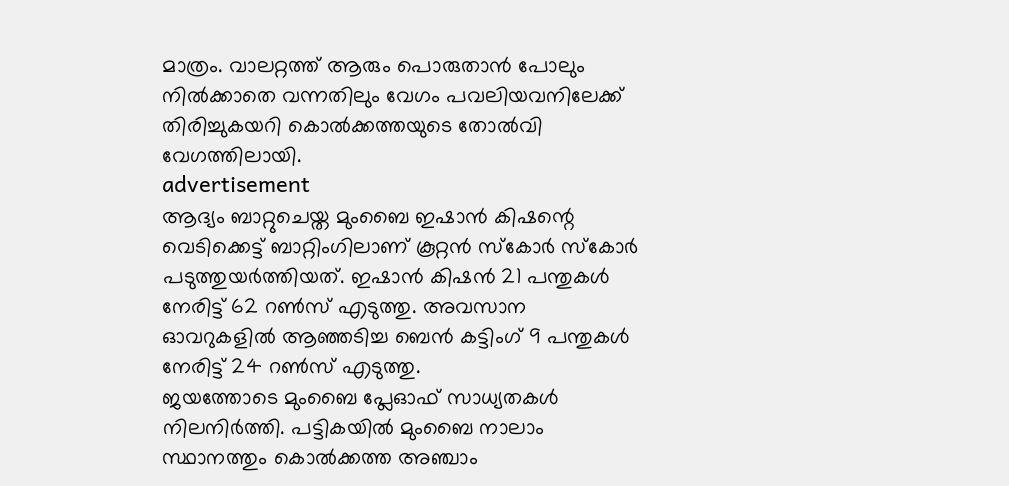മാത്രം. വാലറ്റത്ത് ആരും പൊരുതാൻ പോലും നിൽക്കാതെ വന്നതിലും വേഗം പവലിയവനിലേക്ക് തിരിച്ചുകയറി കൊൽക്കത്തയുടെ തോൽവി വേഗത്തിലായി.
advertisement
ആദ്യം ബാറ്റുചെയ്ത മുംബൈ ഇഷാൻ കിഷന്റെ വെടിക്കെട്ട് ബാറ്റിംഗിലാണ് കൂറ്റൻ സ്കോർ സ്കോർ പടുത്തുയർത്തിയത്. ഇഷാൻ കിഷൻ 21 പന്തുകള്‍ നേരിട്ട് 62 റൺസ് എടുത്തു. അവസാന ഓവറുകളിൽ ആഞ്ഞടിച്ച ബെൻ കട്ടിംഗ് 9 പന്തുകൾ നേരിട്ട് 24 റൺസ് എടുത്തു.
ജയത്തോടെ മുംബൈ പ്ലേഓഫ് സാധ്യതകൾ നിലനിർത്തി. പട്ടികയിൽ മുംബൈ നാലാം സ്ഥാനത്തും കൊൽക്കത്ത അഞ്ചാം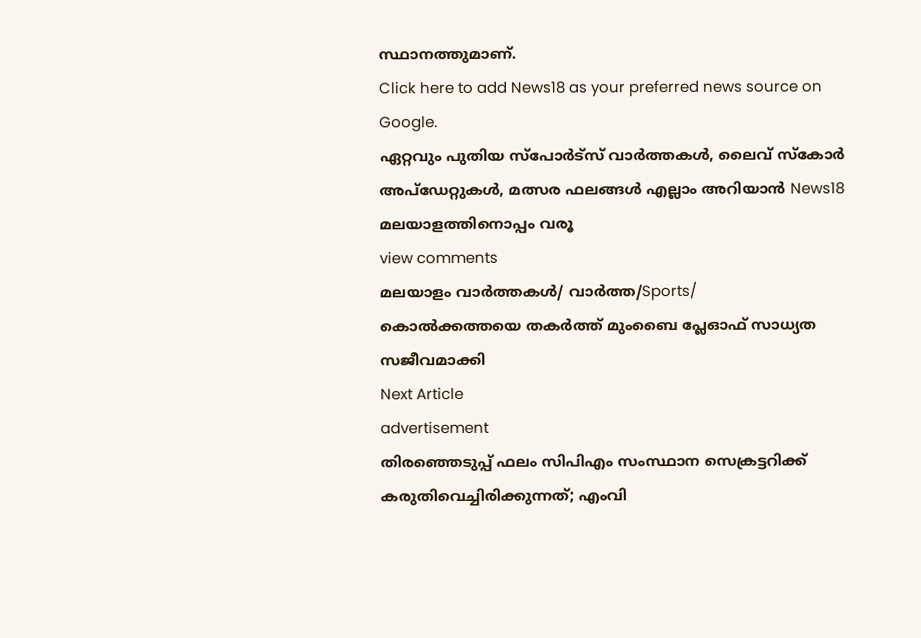സ്ഥാനത്തുമാണ്.
Click here to add News18 as your preferred news source on Google.
ഏറ്റവും പുതിയ സ്പോർട്സ് വാർത്തകൾ, ലൈവ് സ്കോർ അപ്ഡേറ്റുകൾ, മത്സര ഫലങ്ങൾ എല്ലാം അറിയാൻ News18 മലയാളത്തിനൊപ്പം വരൂ
view comments
മലയാളം വാർത്തകൾ/ വാർത്ത/Sports/
കൊൽക്കത്തയെ തകർത്ത് മുംബൈ പ്ലേഓഫ് സാധ്യത സജീവമാക്കി
Next Article
advertisement
തിരഞ്ഞെടുപ്പ് ഫലം സിപിഎം സംസ്ഥാന സെക്രട്ടറിക്ക് കരുതിവെച്ചിരിക്കുന്നത്; എംവി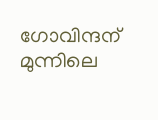ഗോവിന്ദന് മുന്നിലെ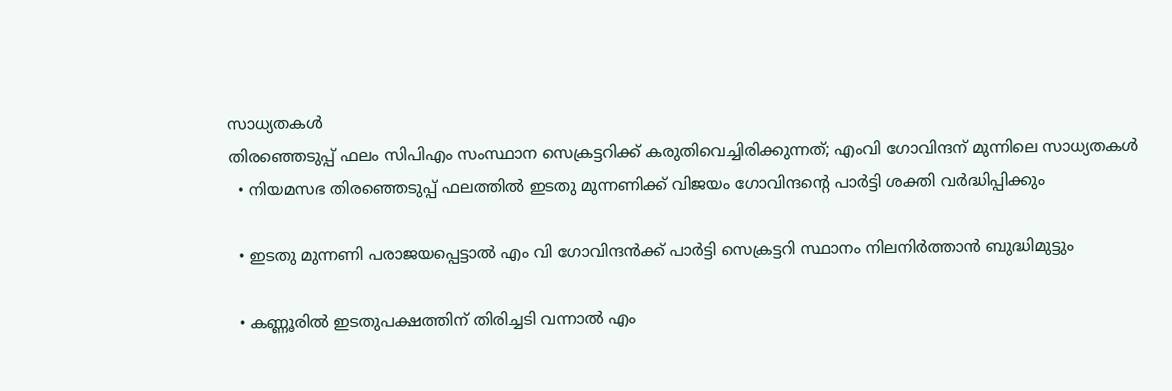സാധ്യതകൾ
തിരഞ്ഞെടുപ്പ് ഫലം സിപിഎം സംസ്ഥാന സെക്രട്ടറിക്ക് കരുതിവെച്ചിരിക്കുന്നത്; എംവി ഗോവിന്ദന് മുന്നിലെ സാധ്യതകൾ
  • നിയമസഭ തിരഞ്ഞെടുപ്പ് ഫലത്തിൽ ഇടതു മുന്നണിക്ക് വിജയം ഗോവിന്ദന്റെ പാർട്ടി ശക്തി വർദ്ധിപ്പിക്കും

  • ഇടതു മുന്നണി പരാജയപ്പെട്ടാൽ എം വി ഗോവിന്ദൻക്ക് പാർട്ടി സെക്രട്ടറി സ്ഥാനം നിലനിർത്താൻ ബുദ്ധിമുട്ടും

  • കണ്ണൂരിൽ ഇടതുപക്ഷത്തിന് തിരിച്ചടി വന്നാൽ എം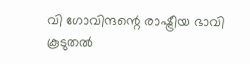വി ഗോവിന്ദന്റെ രാഷ്ട്രീയ ഭാവി കൂടുതൽ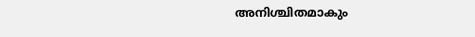അനിശ്ചിതമാകും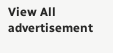View All
advertisement